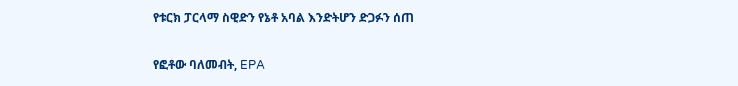የቱርክ ፓርላማ ስዊድን የኔቶ አባል እንድትሆን ድጋፉን ሰጠ

የፎቶው ባለመብት, EPA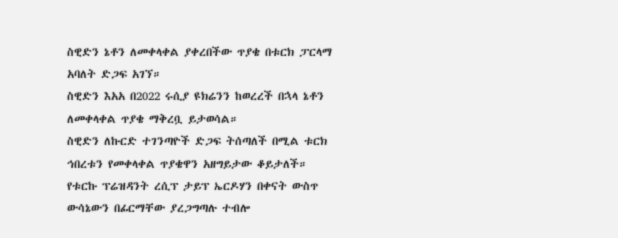ስዊድን ኔቶን ለመቀላቀል ያቀረበችው ጥያቄ በቱርክ ፓርላማ አባለት ድጋፍ አገኘ።
ስዊድን እአአ በ2022 ሩሲያ ዩክሬንን ከወረረች በኋላ ኔቶን ለመቀላቀል ጥያቄ ማቅረቧ ይታወሳል።
ስዊድን ለኩርድ ተገንጣዮች ድጋፍ ትሰጣለች በሚል ቱርክ ኅበረቱን የመቀላቀል ጥያቄዋን አዘግይታው ቆይታለች።
የቱርኩ ፕሬዝዳንት ረሲፕ ታይፕ ኤርዶሃን በቀናት ውስጥ ውሳኔውን በፊርማቸው ያረጋግጣሉ ተብሎ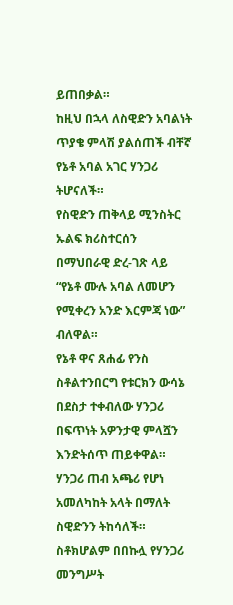ይጠበቃል።
ከዚህ በኋላ ለስዊድን አባልነት ጥያቄ ምላሽ ያልሰጠች ብቸኛ የኔቶ አባል አገር ሃንጋሪ ትሆናለች።
የስዊድን ጠቅላይ ሚንስትር ኡልፍ ክሪስተርሰን በማህበራዊ ድረ-ገጽ ላይ “የኔቶ ሙሉ አባል ለመሆን የሚቀረን አንድ እርምጃ ነው” ብለዋል።
የኔቶ ዋና ጸሐፊ የንስ ስቶልተንበርግ የቱርክን ውሳኔ በደስታ ተቀብለው ሃንጋሪ በፍጥነት አዎንታዊ ምላሿን እንድትሰጥ ጠይቀዋል።
ሃንጋሪ ጠብ አጫሪ የሆነ አመለካከት አላት በማለት ስዊድንን ትከሳለች።
ስቶክሆልም በበኩሏ የሃንጋሪ መንግሥት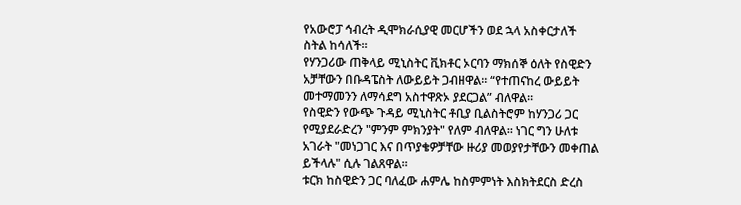የአውሮፓ ኅብረት ዲሞክራሲያዊ መርሆችን ወደ ኋላ አስቀርታለች ስትል ከሳለች።
የሃንጋሪው ጠቅላይ ሚኒስትር ቪክቶር ኦርባን ማክሰኞ ዕለት የስዊድን አቻቸውን በቡዳፔስት ለውይይት ጋብዘዋል። “የተጠናከረ ውይይት መተማመንን ለማሳደግ አስተዋጽኦ ያደርጋል” ብለዋል።
የስዊድን የውጭ ጉዳይ ሚኒስትር ቶቢያ ቢልስትሮም ከሃንጋሪ ጋር የሚያደራድረን "ምንም ምክንያት" የለም ብለዋል። ነገር ግን ሁለቱ አገራት "መነጋገር እና በጥያቄዎቻቸው ዙሪያ መወያየታቸውን መቀጠል ይችላሉ" ሲሉ ገልጸዋል።
ቱርክ ከስዊድን ጋር ባለፈው ሐምሌ ከስምምነት እስክትደርስ ድረስ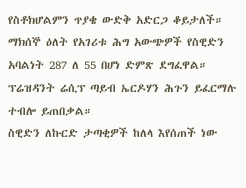የስቶክሆልምን ጥያቄ ውድቅ አድርጋ ቆይታለች። ማክሰኞ ዕለት የአገሪቱ ሕግ አውጭዎች የስዊድን አባልነት 287 ለ 55 በሆነ ድምጽ ደግፈዋል። ፕሬዝዳንት ሬሲፕ ጣይብ ኤርዶሃን ሕጉን ይፈርማሉ ተብሎ ይጠበቃል።
ስዊድን ለኩርድ ታጣቂዎች ከለላ እየሰጠች ነው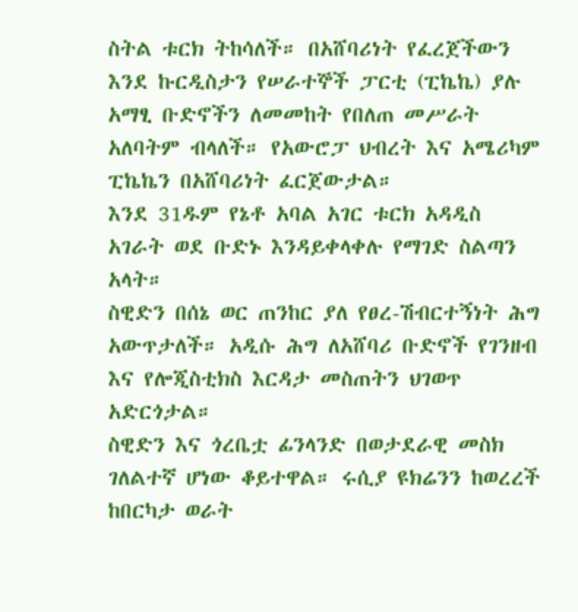ስትል ቱርክ ትከሳለች። በአሸባሪነት የፈረጀችውን እንደ ኩርዲስታን የሠራተኞች ፓርቲ (ፒኬኬ) ያሉ አማፂ ቡድኖችን ለመመከት የበለጠ መሥራት አለባትም ብላለች። የአውሮፓ ህብረት እና አሜሪካም ፒኬኬን በአሸባሪነት ፈርጀውታል።
እንደ 31ዱም የኔቶ አባል አገር ቱርክ አዳዲስ አገራት ወደ ቡድኑ እንዳይቀላቀሉ የማገድ ስልጣን አላት።
ስዊድን በሰኔ ወር ጠንከር ያለ የፀረ-ሽብርተኝነት ሕግ አውጥታለች። አዲሱ ሕግ ለአሸባሪ ቡድኖች የገንዘብ እና የሎጂስቲክስ እርዳታ መስጠትን ህገወጥ አድርጎታል።
ስዊድን እና ጎረቤቷ ፊንላንድ በወታደራዊ መስክ ገለልተኛ ሆነው ቆይተዋል። ሩሲያ ዩክሬንን ከወረረች ከበርካታ ወራት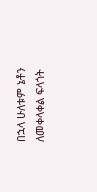በኋላ ሁለቱም ኔቶን ለመቀላቀል ፍላጎት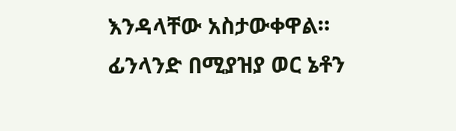እንዳላቸው አስታውቀዋል። ፊንላንድ በሚያዝያ ወር ኔቶን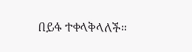በይፋ ተቀላቅላለች።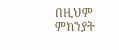በዚህም ምክንያት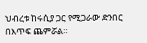ህብረቱ ከሩሲያ ጋር የሚጋራው ድንበር በእጥፍ ጨምሯል።